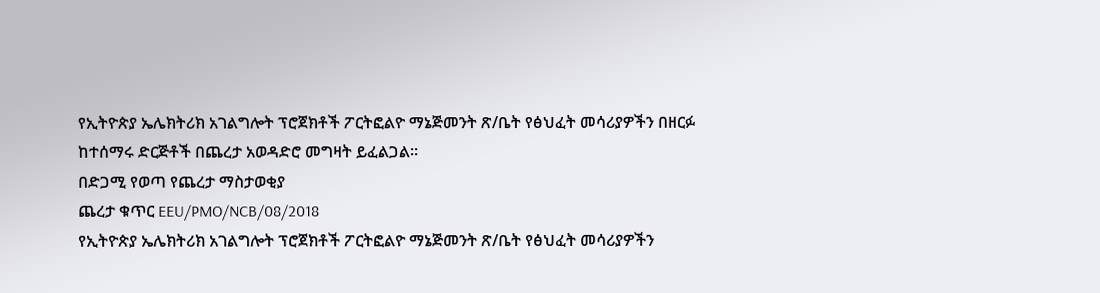የኢትዮጵያ ኤሌክትሪክ አገልግሎት ፕሮጀክቶች ፖርትፎልዮ ማኔጅመንት ጽ/ቤት የፅህፈት መሳሪያዎችን በዘርፉ ከተሰማሩ ድርጅቶች በጨረታ አወዳድሮ መግዛት ይፈልጋል።
በድጋሚ የወጣ የጨረታ ማስታወቂያ
ጨረታ ቁጥር EEU/PMO/NCB/08/2018
የኢትዮጵያ ኤሌክትሪክ አገልግሎት ፕሮጀክቶች ፖርትፎልዮ ማኔጅመንት ጽ/ቤት የፅህፈት መሳሪያዎችን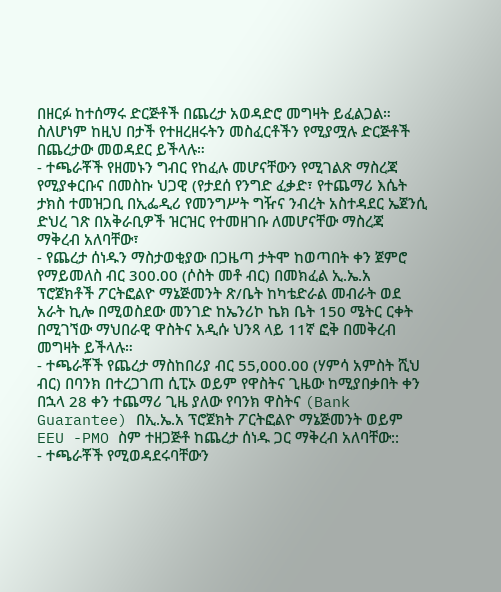በዘርፉ ከተሰማሩ ድርጅቶች በጨረታ አወዳድሮ መግዛት ይፈልጋል። ስለሆነም ከዚህ በታች የተዘረዘሩትን መስፈርቶችን የሚያሟሉ ድርጅቶች በጨረታው መወዳደር ይችላሉ።
- ተጫራቾች የዘመኑን ግብር የከፈሉ መሆናቸውን የሚገልጽ ማስረጃ የሚያቀርቡና በመስኩ ህጋዊ (የታደሰ የንግድ ፈቃድ፣ የተጨማሪ እሴት ታክስ ተመዝጋቢ በኢፌዲሪ የመንግሥት ግዥና ንብረት አስተዳደር ኤጀንሲ ድህረ ገጽ በአቅራቢዎች ዝርዝር የተመዘገቡ ለመሆናቸው ማስረጃ ማቅረብ አለባቸው፣
- የጨረታ ሰነዱን ማስታወቂያው በጋዜጣ ታትሞ ከወጣበት ቀን ጀምሮ የማይመለስ ብር 300.00 (ሶስት መቶ ብር) በመክፈል ኢ.ኤ.አ ፕሮጀክቶች ፖርትፎልዮ ማኔጅመንት ጽ/ቤት ከካቴድራል መብራት ወደ አራት ኪሎ በሚወስደው መንገድ ከኤንሪኮ ኬክ ቤት 150 ሜትር ርቀት በሚገኘው ማህበራዊ ዋስትና አዲሱ ህንጻ ላይ 11ኛ ፎቅ በመቅረብ መግዛት ይችላሉ።
- ተጫራቾች የጨረታ ማስከበሪያ ብር 55,000.00 (ሃምሳ አምስት ሺህ ብር) በባንክ በተረጋገጠ ሲፒኦ ወይም የዋስትና ጊዜው ከሚያበቃበት ቀን በኋላ 28 ቀን ተጨማሪ ጊዜ ያለው የባንክ ዋስትና (Bank Guarantee) በኢ.ኤ.አ ፕሮጀክት ፖርትፎልዮ ማኔጅመንት ወይም EEU -PMO ስም ተዘጋጅቶ ከጨረታ ሰነዱ ጋር ማቅረብ አለባቸው::
- ተጫራቾች የሚወዳደሩባቸውን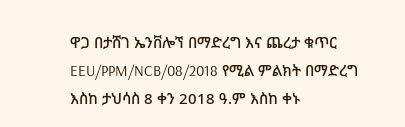ዋጋ በታሸገ ኤንቨሎኘ በማድረግ እና ጨረታ ቁጥር EEU/PPM/NCB/08/2018 የሚል ምልክት በማድረግ እስከ ታህሳስ 8 ቀን 2018 ዓ.ም እስከ ቀኑ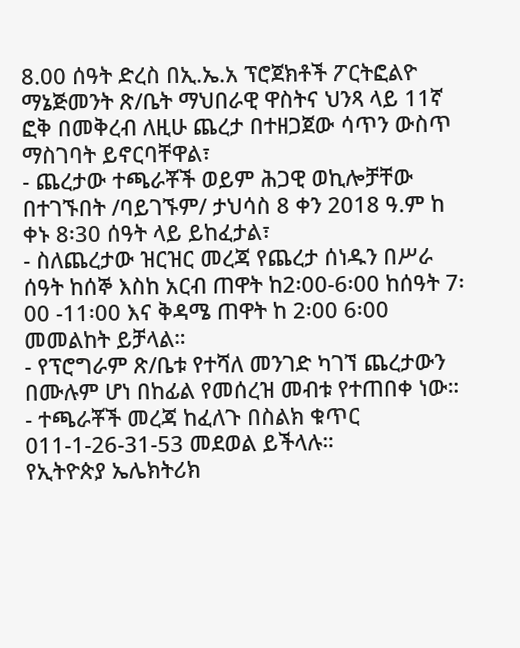8.00 ሰዓት ድረስ በኢ.ኤ.አ ፕሮጀክቶች ፖርትፎልዮ ማኔጅመንት ጽ/ቤት ማህበራዊ ዋስትና ህንጻ ላይ 11ኛ ፎቅ በመቅረብ ለዚሁ ጨረታ በተዘጋጀው ሳጥን ውስጥ ማስገባት ይኖርባቸዋል፣
- ጨረታው ተጫራቾች ወይም ሕጋዊ ወኪሎቻቸው በተገኙበት /ባይገኙም/ ታህሳስ 8 ቀን 2018 ዓ.ም ከ ቀኑ 8፡30 ሰዓት ላይ ይከፈታል፣
- ስለጨረታው ዝርዝር መረጃ የጨረታ ሰነዱን በሥራ ሰዓት ከሰኞ እስከ አርብ ጠዋት ከ2፡00-6፡00 ከሰዓት 7፡00 -11፡00 እና ቅዳሜ ጠዋት ከ 2፡00 6፡00 መመልከት ይቻላል።
- የፕሮግራም ጽ/ቤቱ የተሻለ መንገድ ካገኘ ጨረታውን በሙሉም ሆነ በከፊል የመሰረዝ መብቱ የተጠበቀ ነው።
- ተጫራቾች መረጃ ከፈለጉ በስልክ ቁጥር 011-1-26-31-53 መደወል ይችላሉ።
የኢትዮጵያ ኤሌክትሪክ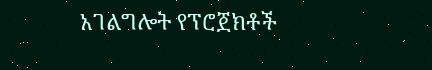አገልግሎት የፕሮጀክቶች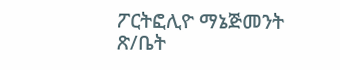ፖርትፎሊዮ ማኔጅመንት ጽ/ቤት